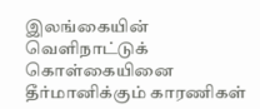இலங்கையின் வெளிநாட்டுக் கொள்கையினை தீர்மானிக்கும் காரணிகள்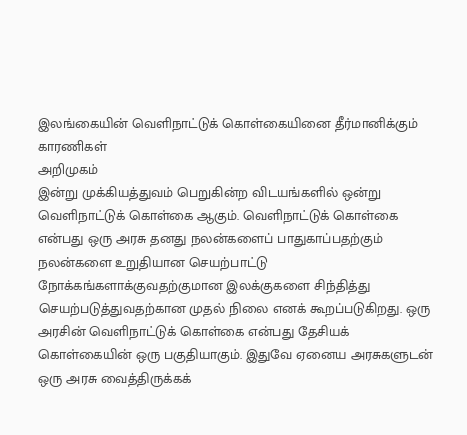இலங்கையின் வெளிநாட்டுக் கொள்கையினை தீர்மானிக்கும் காரணிகள்
அறிமுகம்
இன்று முக்கியத்துவம் பெறுகின்ற விடயங்களில் ஒன்று வெளிநாட்டுக் கொள்கை ஆகும். வெளிநாட்டுக் கொள்கை என்பது ஒரு அரசு தனது நலன்களைப் பாதுகாப்பதற்கும் நலன்களை உறுதியான செயற்பாட்டு நோக்கங்களாக்குவதற்குமான இலக்குகளை சிந்தித்து செயற்படுத்துவதற்கான முதல் நிலை எனக் கூறப்படுகிறது. ஒரு அரசின் வெளிநாட்டுக் கொள்கை என்பது தேசியக் கொள்கையின் ஒரு பகுதியாகும். இதுவே ஏனைய அரசுகளுடன் ஒரு அரசு வைத்திருக்கக்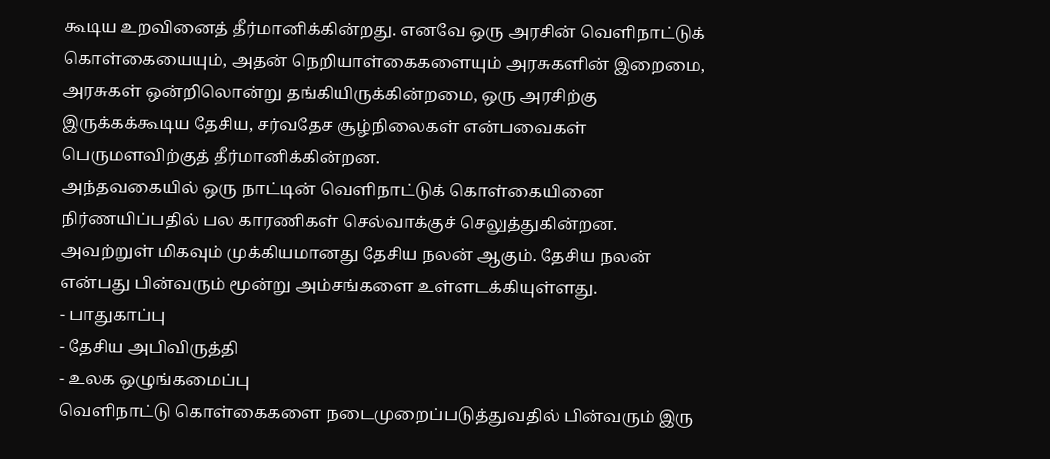கூடிய உறவினைத் தீர்மானிக்கின்றது. எனவே ஒரு அரசின் வெளிநாட்டுக் கொள்கையையும், அதன் நெறியாள்கைகளையும் அரசுகளின் இறைமை, அரசுகள் ஒன்றிலொன்று தங்கியிருக்கின்றமை, ஒரு அரசிற்கு இருக்கக்கூடிய தேசிய, சர்வதேச சூழ்நிலைகள் என்பவைகள் பெருமளவிற்குத் தீர்மானிக்கின்றன.
அந்தவகையில் ஒரு நாட்டின் வெளிநாட்டுக் கொள்கையினை நிர்ணயிப்பதில் பல காரணிகள் செல்வாக்குச் செலுத்துகின்றன. அவற்றுள் மிகவும் முக்கியமானது தேசிய நலன் ஆகும். தேசிய நலன் என்பது பின்வரும் மூன்று அம்சங்களை உள்ளடக்கியுள்ளது.
- பாதுகாப்பு
- தேசிய அபிவிருத்தி
- உலக ஒழுங்கமைப்பு
வெளிநாட்டு கொள்கைகளை நடைமுறைப்படுத்துவதில் பின்வரும் இரு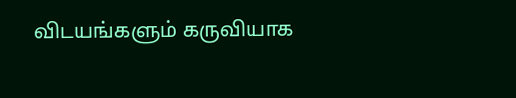விடயங்களும் கருவியாக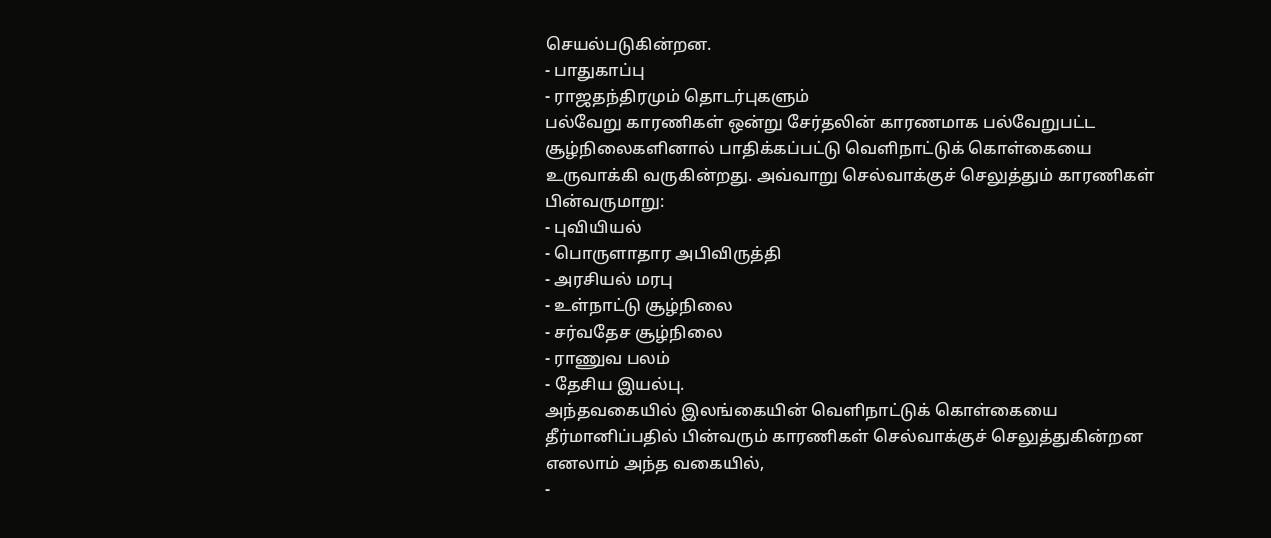செயல்படுகின்றன.
- பாதுகாப்பு
- ராஜதந்திரமும் தொடர்புகளும்
பல்வேறு காரணிகள் ஒன்று சேர்தலின் காரணமாக பல்வேறுபட்ட சூழ்நிலைகளினால் பாதிக்கப்பட்டு வெளிநாட்டுக் கொள்கையை உருவாக்கி வருகின்றது. அவ்வாறு செல்வாக்குச் செலுத்தும் காரணிகள் பின்வருமாறு:
- புவியியல்
- பொருளாதார அபிவிருத்தி
- அரசியல் மரபு
- உள்நாட்டு சூழ்நிலை
- சர்வதேச சூழ்நிலை
- ராணுவ பலம்
- தேசிய இயல்பு.
அந்தவகையில் இலங்கையின் வெளிநாட்டுக் கொள்கையை தீர்மானிப்பதில் பின்வரும் காரணிகள் செல்வாக்குச் செலுத்துகின்றன எனலாம் அந்த வகையில்,
-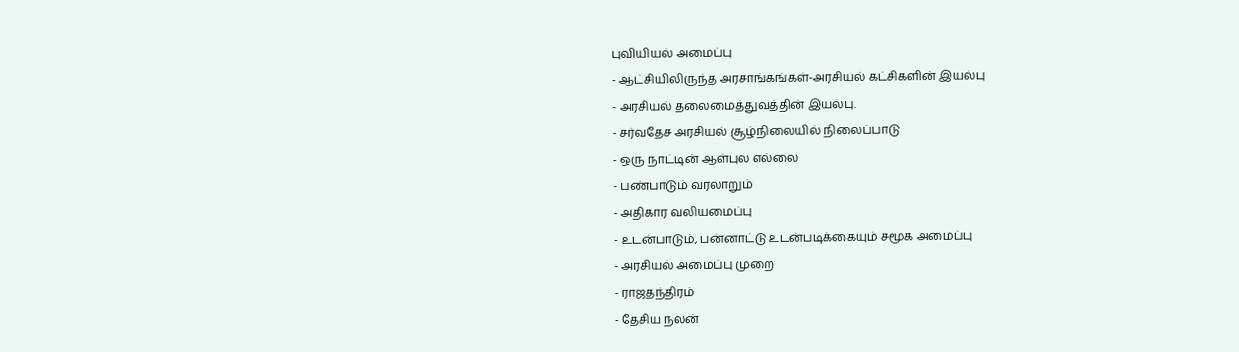புவியியல் அமைப்பு
- ஆட்சியிலிருந்த அரசாங்கங்கள்-அரசியல் கட்சிகளின் இயல்பு
- அரசியல் தலைமைத்துவத்தின் இயல்பு.
- சர்வதேச அரசியல் சூழ்நிலையில் நிலைப்பாடு
- ஒரு நாட்டின் ஆள்புல எல்லை
- பண்பாடும் வரலாறும்
- அதிகார வலியமைப்பு
- உடன்பாடும், பன்னாட்டு உடன்படிக்கையும் சமூக அமைப்பு
- அரசியல் அமைப்பு முறை
- ராஜதந்திரம்
- தேசிய நலன்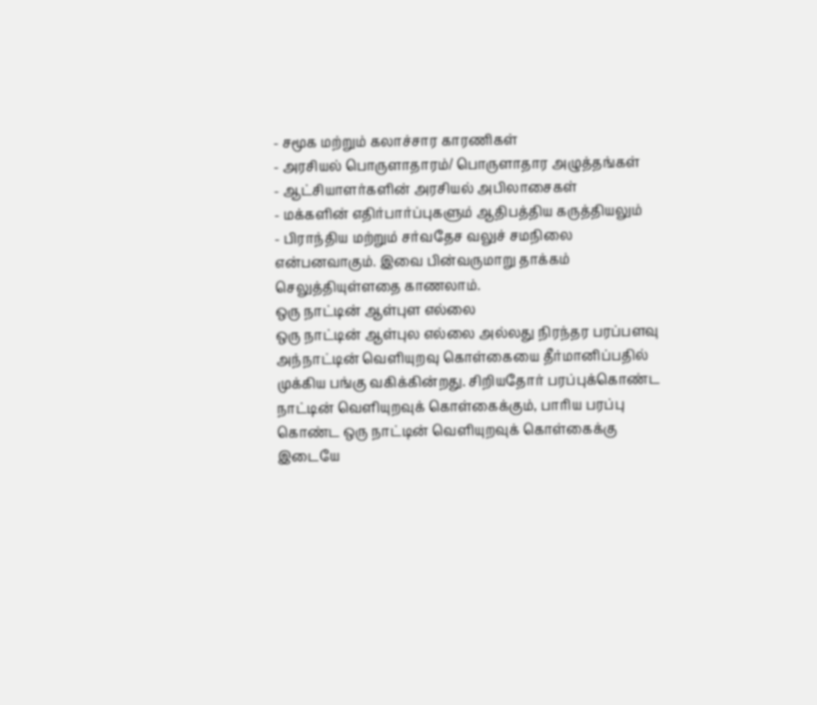- சமூக மற்றும் கலாச்சார காரணிகள்
- அரசியல் பொருளாதாரம்/ பொருளாதார அழுத்தங்கள்
- ஆட்சியாளர்களின் அரசியல் அபிலாசைகள்
- மக்களின் எதிர்பார்ப்புகளும் ஆதிபத்திய கருத்தியலும்
- பிராந்திய மற்றும் சர்வதேச வலுச் சமநிலை என்பனவாகும். இவை பின்வருமாறு தாக்கம் செலுத்தியுள்ளதை காணலாம்.
ஒரு நாட்டின் ஆள்புள எல்லை
ஒரு நாட்டின் ஆள்புல எல்லை அல்லது நிரந்தர பரப்பளவு அந்நாட்டின் வெளியுறவு கொள்கையை தீர்மானிப்பதில் முக்கிய பங்கு வகிக்கின்றது. சிறியதோர் பரப்புக்கொண்ட நாட்டின் வெளியுறவுக் கொள்கைக்கும், பாரிய பரப்பு கொண்ட ஒரு நாட்டின் வெளியுறவுக் கொள்கைக்கு இடையே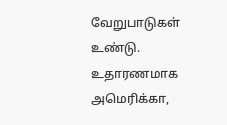வேறுபாடுகள் உண்டு. உதாரணமாக அமெரிக்கா,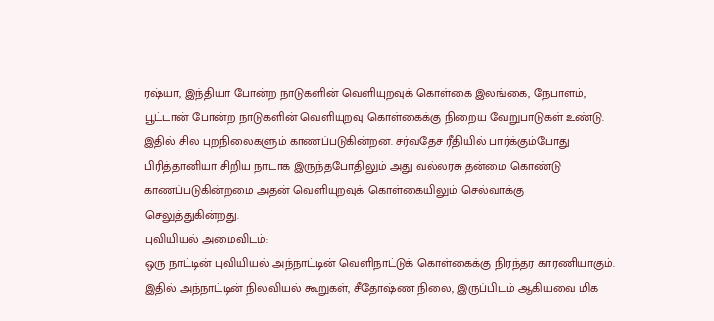ரஷ்யா, இந்தியா போன்ற நாடுகளின் வெளியுறவுக் கொள்கை இலங்கை, நேபாளம், பூட்டான் போன்ற நாடுகளின் வெளியுறவு கொள்கைக்கு நிறைய வேறுபாடுகள் உண்டு. இதில் சில புறநிலைகளும் காணப்படுகின்றன. சர்வதேச ரீதியில் பார்க்கும்போது பிரித்தானியா சிறிய நாடாக இருந்தபோதிலும் அது வல்லரசு தன்மை கொண்டு காணப்படுகின்றமை அதன் வெளியுறவுக் கொள்கையிலும் செல்வாக்கு செலுத்துகின்றது.
புவியியல் அமைவிடம்:
ஒரு நாட்டின் புவியியல் அந்நாட்டின் வெளிநாட்டுக் கொள்கைக்கு நிரந்தர காரணியாகும். இதில் அந்நாட்டின் நிலவியல் கூறுகள், சீதோஷ்ண நிலை, இருப்பிடம் ஆகியவை மிக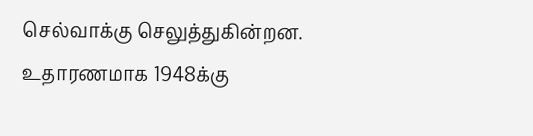செல்வாக்கு செலுத்துகின்றன. உதாரணமாக 1948க்கு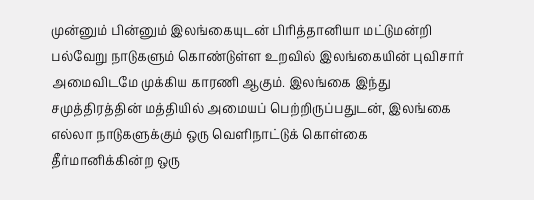முன்னும் பின்னும் இலங்கையுடன் பிரித்தானியா மட்டுமன்றி பல்வேறு நாடுகளும் கொண்டுள்ள உறவில் இலங்கையின் புவிசார் அமைவிடமே முக்கிய காரணி ஆகும். இலங்கை இந்து சமுத்திரத்தின் மத்தியில் அமையப் பெற்றிருப்பதுடன், இலங்கை எல்லா நாடுகளுக்கும் ஒரு வெளிநாட்டுக் கொள்கை தீர்மானிக்கின்ற ஒரு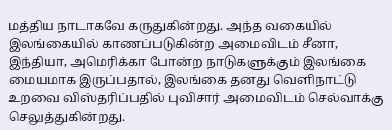மத்திய நாடாகவே கருதுகின்றது. அந்த வகையில் இலங்கையில் காணப்படுகின்ற அமைவிடம் சீனா, இந்தியா, அமெரிக்கா போன்ற நாடுகளுக்கும் இலங்கை மையமாக இருப்பதால், இலங்கை தனது வெளிநாட்டு உறவை விஸ்தரிப்பதில் புவிசார் அமைவிடம் செல்வாக்கு செலுத்துகின்றது.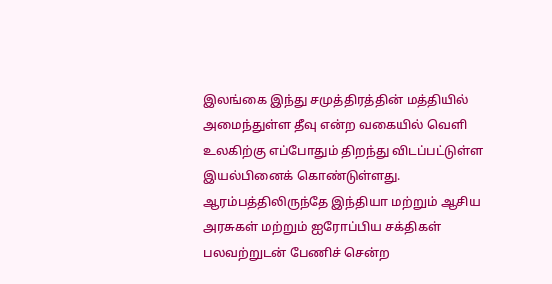இலங்கை இந்து சமுத்திரத்தின் மத்தியில் அமைந்துள்ள தீவு என்ற வகையில் வெளி உலகிற்கு எப்போதும் திறந்து விடப்பட்டுள்ள இயல்பினைக் கொண்டுள்ளது. ஆரம்பத்திலிருந்தே இந்தியா மற்றும் ஆசிய அரசுகள் மற்றும் ஐரோப்பிய சக்திகள் பலவற்றுடன் பேணிச் சென்ற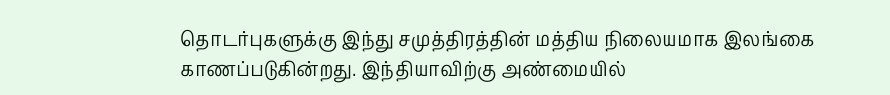தொடர்புகளுக்கு இந்து சமுத்திரத்தின் மத்திய நிலையமாக இலங்கை காணப்படுகின்றது. இந்தியாவிற்கு அண்மையில்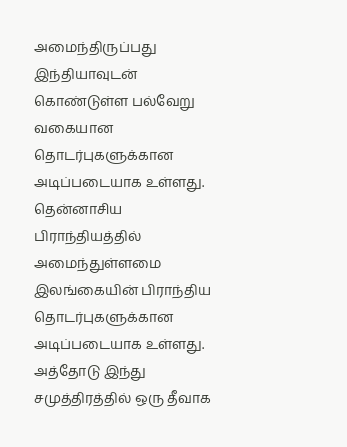அமைந்திருப்பது இந்தியாவுடன் கொண்டுள்ள பல்வேறு வகையான தொடர்புகளுக்கான அடிப்படையாக உள்ளது.
தென்னாசிய பிராந்தியத்தில் அமைந்துள்ளமை இலங்கையின் பிராந்திய தொடர்புகளுக்கான அடிப்படையாக உள்ளது. அத்தோடு இந்து சமுத்திரத்தில் ஒரு தீவாக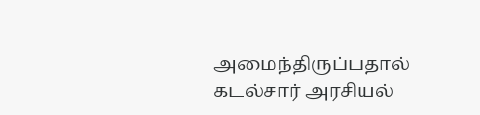அமைந்திருப்பதால் கடல்சார் அரசியல்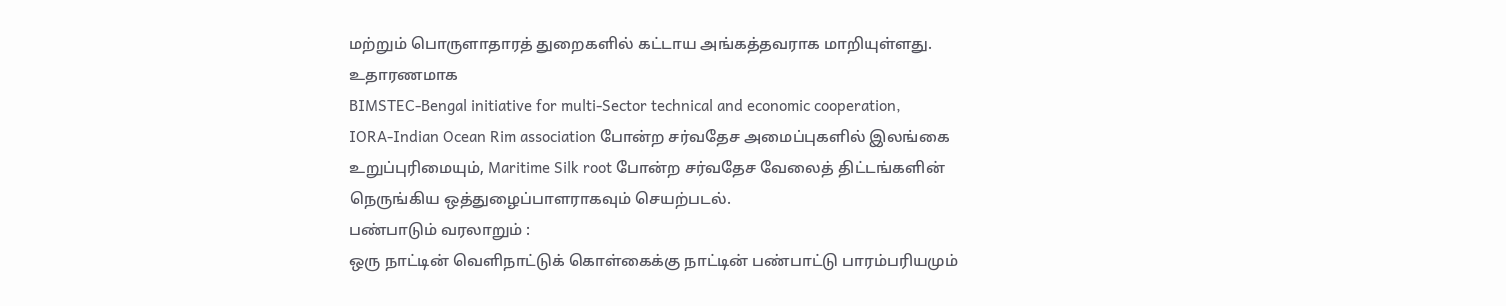மற்றும் பொருளாதாரத் துறைகளில் கட்டாய அங்கத்தவராக மாறியுள்ளது. உதாரணமாக
BIMSTEC-Bengal initiative for multi-Sector technical and economic cooperation,
IORA-Indian Ocean Rim association போன்ற சர்வதேச அமைப்புகளில் இலங்கை உறுப்புரிமையும், Maritime Silk root போன்ற சர்வதேச வேலைத் திட்டங்களின் நெருங்கிய ஒத்துழைப்பாளராகவும் செயற்படல்.
பண்பாடும் வரலாறும் :
ஒரு நாட்டின் வெளிநாட்டுக் கொள்கைக்கு நாட்டின் பண்பாட்டு பாரம்பரியமும்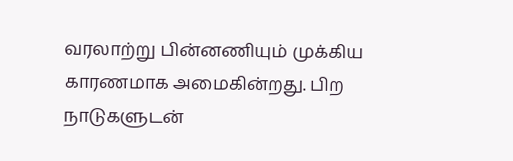வரலாற்று பின்னணியும் முக்கிய காரணமாக அமைகின்றது. பிற நாடுகளுடன்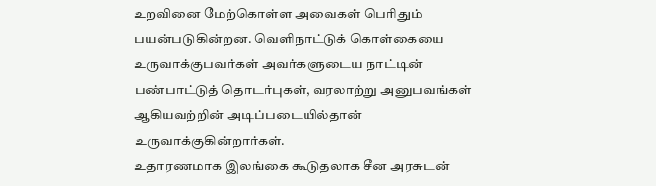உறவினை மேற்கொள்ள அவைகள் பெரிதும் பயன்படுகின்றன. வெளிநாட்டுக் கொள்கையை உருவாக்குபவர்கள் அவர்களுடைய நாட்டின் பண்பாட்டுத் தொடர்புகள், வரலாற்று அனுபவங்கள் ஆகியவற்றின் அடிப்படையில்தான் உருவாக்குகின்றார்கள்.
உதாரணமாக இலங்கை கூடுதலாக சீன அரசுடன்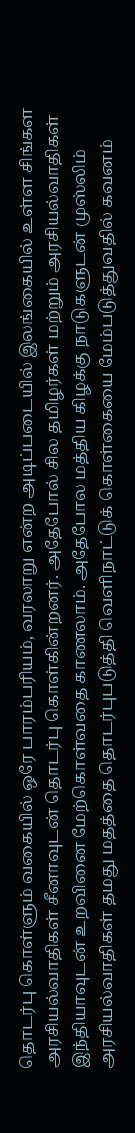தொடர்பு கொள்ளும் வகையில் ஒரே பாரம்பரியம், வரலாறு என்ற அடிப்படையில் இலங்கையில் உள்ள சிங்கள அரசியல்வாதிகள் சீனாவுடன் தொடர்பு கொள்கின்றனர். அதேபோல் சில தமிழர்கள் மற்றும் அரசியல்வாதிகள் இந்தியாவுடன் உறவினை மேற்கொள்வதை காணலாம். அதேபோல மத்திய கிழக்கு நாடுகளுடன் முஸ்லிம் அரசியல்வாதிகள் தமது மதத்தை தொடர்புபடுத்தி வெளிநாட்டுக் கொள்கையை மேம்படுத்துவதில் கவனம்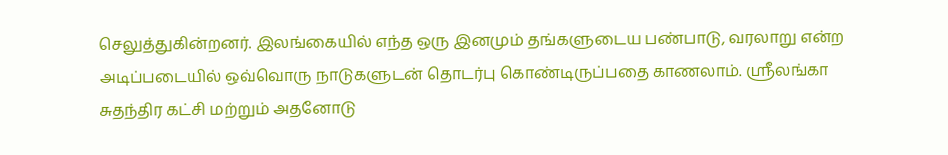செலுத்துகின்றனர். இலங்கையில் எந்த ஒரு இனமும் தங்களுடைய பண்பாடு, வரலாறு என்ற அடிப்படையில் ஒவ்வொரு நாடுகளுடன் தொடர்பு கொண்டிருப்பதை காணலாம். ஸ்ரீலங்கா சுதந்திர கட்சி மற்றும் அதனோடு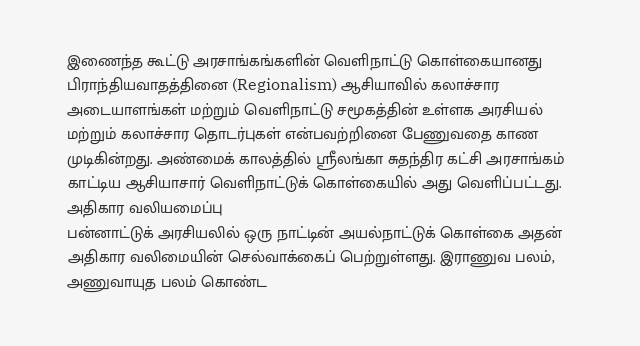இணைந்த கூட்டு அரசாங்கங்களின் வெளிநாட்டு கொள்கையானது பிராந்தியவாதத்தினை (Regionalism) ஆசியாவில் கலாச்சார அடையாளங்கள் மற்றும் வெளிநாட்டு சமூகத்தின் உள்ளக அரசியல் மற்றும் கலாச்சார தொடர்புகள் என்பவற்றினை பேணுவதை காண முடிகின்றது. அண்மைக் காலத்தில் ஸ்ரீலங்கா சுதந்திர கட்சி அரசாங்கம் காட்டிய ஆசியாசார் வெளிநாட்டுக் கொள்கையில் அது வெளிப்பட்டது.
அதிகார வலியமைப்பு
பன்னாட்டுக் அரசியலில் ஒரு நாட்டின் அயல்நாட்டுக் கொள்கை அதன் அதிகார வலிமையின் செல்வாக்கைப் பெற்றுள்ளது. இராணுவ பலம், அணுவாயுத பலம் கொண்ட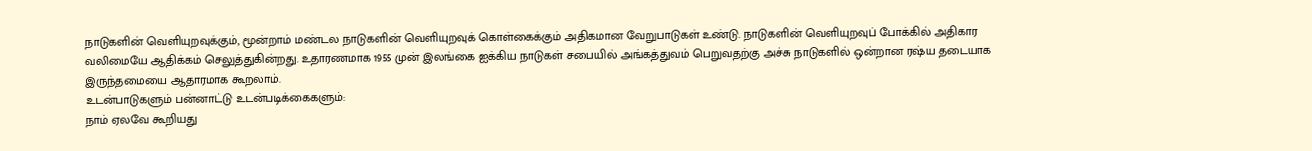நாடுகளின் வெளியுறவுக்கும், மூன்றாம் மண்டல நாடுகளின் வெளியுறவுக் கொள்கைக்கும் அதிகமான வேறுபாடுகள் உண்டு. நாடுகளின் வெளியுறவுப் போக்கில் அதிகார வலிமையே ஆதிக்கம் செலுத்துகின்றது. உதாரணமாக 1955 முன் இலங்கை ஐக்கிய நாடுகள் சபையில் அங்கத்துவம் பெறுவதற்கு அச்சு நாடுகளில் ஒன்றான ரஷ்ய தடையாக இருந்தமையை ஆதாரமாக கூறலாம்.
உடன்பாடுகளும் பன்னாட்டு உடன்படிக்கைகளும்:
நாம் ஏலவே கூறியது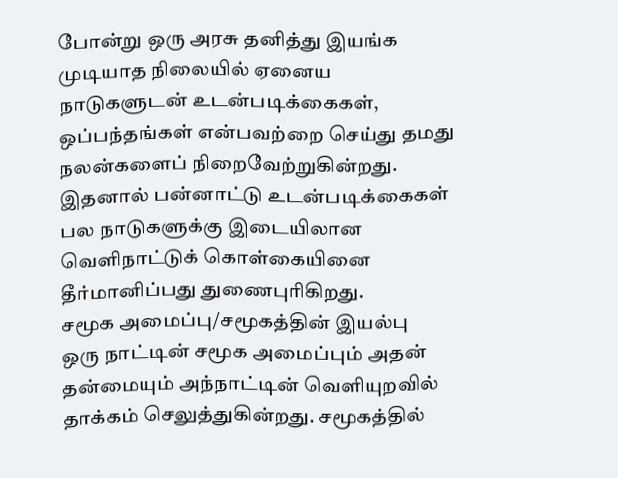போன்று ஒரு அரசு தனித்து இயங்க முடியாத நிலையில் ஏனைய நாடுகளுடன் உடன்படிக்கைகள், ஒப்பந்தங்கள் என்பவற்றை செய்து தமது நலன்களைப் நிறைவேற்றுகின்றது. இதனால் பன்னாட்டு உடன்படிக்கைகள் பல நாடுகளுக்கு இடையிலான வெளிநாட்டுக் கொள்கையினை தீர்மானிப்பது துணைபுரிகிறது.
சமூக அமைப்பு/சமூகத்தின் இயல்பு
ஒரு நாட்டின் சமூக அமைப்பும் அதன் தன்மையும் அந்நாட்டின் வெளியுறவில் தாக்கம் செலுத்துகின்றது. சமூகத்தில்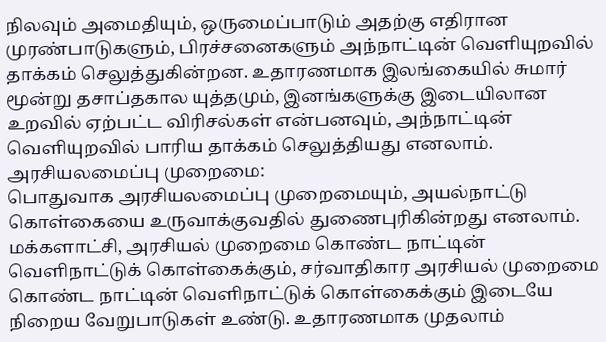நிலவும் அமைதியும், ஒருமைப்பாடும் அதற்கு எதிரான முரண்பாடுகளும், பிரச்சனைகளும் அந்நாட்டின் வெளியுறவில் தாக்கம் செலுத்துகின்றன. உதாரணமாக இலங்கையில் சுமார் மூன்று தசாப்தகால யுத்தமும், இனங்களுக்கு இடையிலான உறவில் ஏற்பட்ட விரிசல்கள் என்பனவும், அந்நாட்டின் வெளியுறவில் பாரிய தாக்கம் செலுத்தியது எனலாம்.
அரசியலமைப்பு முறைமை:
பொதுவாக அரசியலமைப்பு முறைமையும், அயல்நாட்டு கொள்கையை உருவாக்குவதில் துணைபுரிகின்றது எனலாம். மக்களாட்சி, அரசியல் முறைமை கொண்ட நாட்டின் வெளிநாட்டுக் கொள்கைக்கும், சர்வாதிகார அரசியல் முறைமை கொண்ட நாட்டின் வெளிநாட்டுக் கொள்கைக்கும் இடையே நிறைய வேறுபாடுகள் உண்டு. உதாரணமாக முதலாம்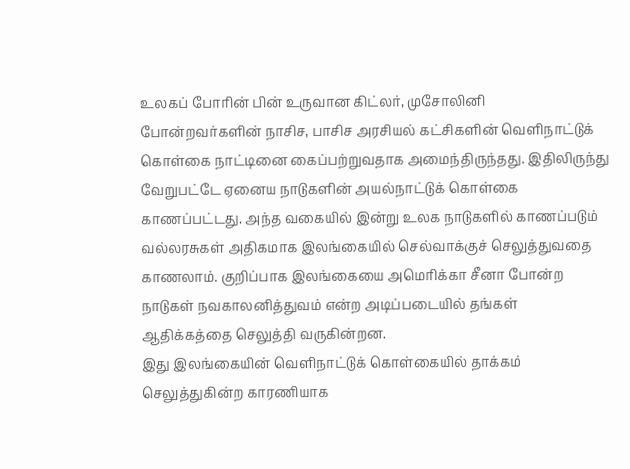உலகப் போரின் பின் உருவான கிட்லர், முசோலினி போன்றவர்களின் நாசிச, பாசிச அரசியல் கட்சிகளின் வெளிநாட்டுக் கொள்கை நாட்டினை கைப்பற்றுவதாக அமைந்திருந்தது. இதிலிருந்து வேறுபட்டே ஏனைய நாடுகளின் அயல்நாட்டுக் கொள்கை காணப்பட்டது. அந்த வகையில் இன்று உலக நாடுகளில் காணப்படும் வல்லரசுகள் அதிகமாக இலங்கையில் செல்வாக்குச் செலுத்துவதை காணலாம். குறிப்பாக இலங்கையை அமெரிக்கா சீனா போன்ற நாடுகள் நவகாலனித்துவம் என்ற அடிப்படையில் தங்கள் ஆதிக்கத்தை செலுத்தி வருகின்றன.
இது இலங்கையின் வெளிநாட்டுக் கொள்கையில் தாக்கம் செலுத்துகின்ற காரணியாக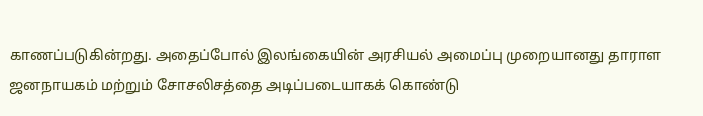காணப்படுகின்றது. அதைப்போல் இலங்கையின் அரசியல் அமைப்பு முறையானது தாராள ஜனநாயகம் மற்றும் சோசலிசத்தை அடிப்படையாகக் கொண்டு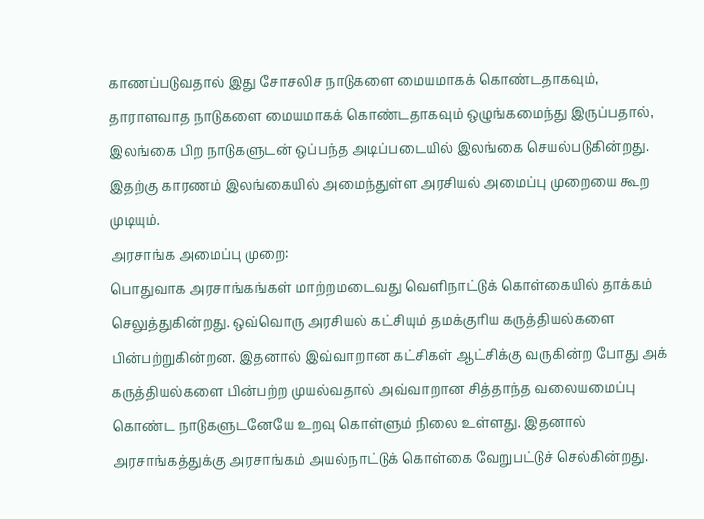காணப்படுவதால் இது சோசலிச நாடுகளை மையமாகக் கொண்டதாகவும், தாராளவாத நாடுகளை மையமாகக் கொண்டதாகவும் ஒழுங்கமைந்து இருப்பதால், இலங்கை பிற நாடுகளுடன் ஒப்பந்த அடிப்படையில் இலங்கை செயல்படுகின்றது. இதற்கு காரணம் இலங்கையில் அமைந்துள்ள அரசியல் அமைப்பு முறையை கூற முடியும்.
அரசாங்க அமைப்பு முறை:
பொதுவாக அரசாங்கங்கள் மாற்றமடைவது வெளிநாட்டுக் கொள்கையில் தாக்கம் செலுத்துகின்றது. ஒவ்வொரு அரசியல் கட்சியும் தமக்குரிய கருத்தியல்களை பின்பற்றுகின்றன. இதனால் இவ்வாறான கட்சிகள் ஆட்சிக்கு வருகின்ற போது அக் கருத்தியல்களை பின்பற்ற முயல்வதால் அவ்வாறான சித்தாந்த வலையமைப்பு கொண்ட நாடுகளுடனேயே உறவு கொள்ளும் நிலை உள்ளது. இதனால் அரசாங்கத்துக்கு அரசாங்கம் அயல்நாட்டுக் கொள்கை வேறுபட்டுச் செல்கின்றது.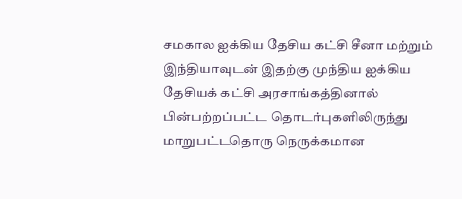சமகால ஐக்கிய தேசிய கட்சி சீனா மற்றும் இந்தியாவுடன் இதற்கு முந்திய ஐக்கிய தேசியக் கட்சி அரசாங்கத்தினால் பின்பற்றப்பட்ட தொடர்புகளிலிருந்து மாறுபட்டதொரு நெருக்கமான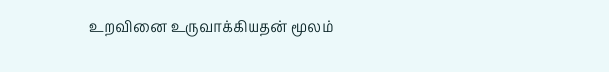உறவினை உருவாக்கியதன் மூலம்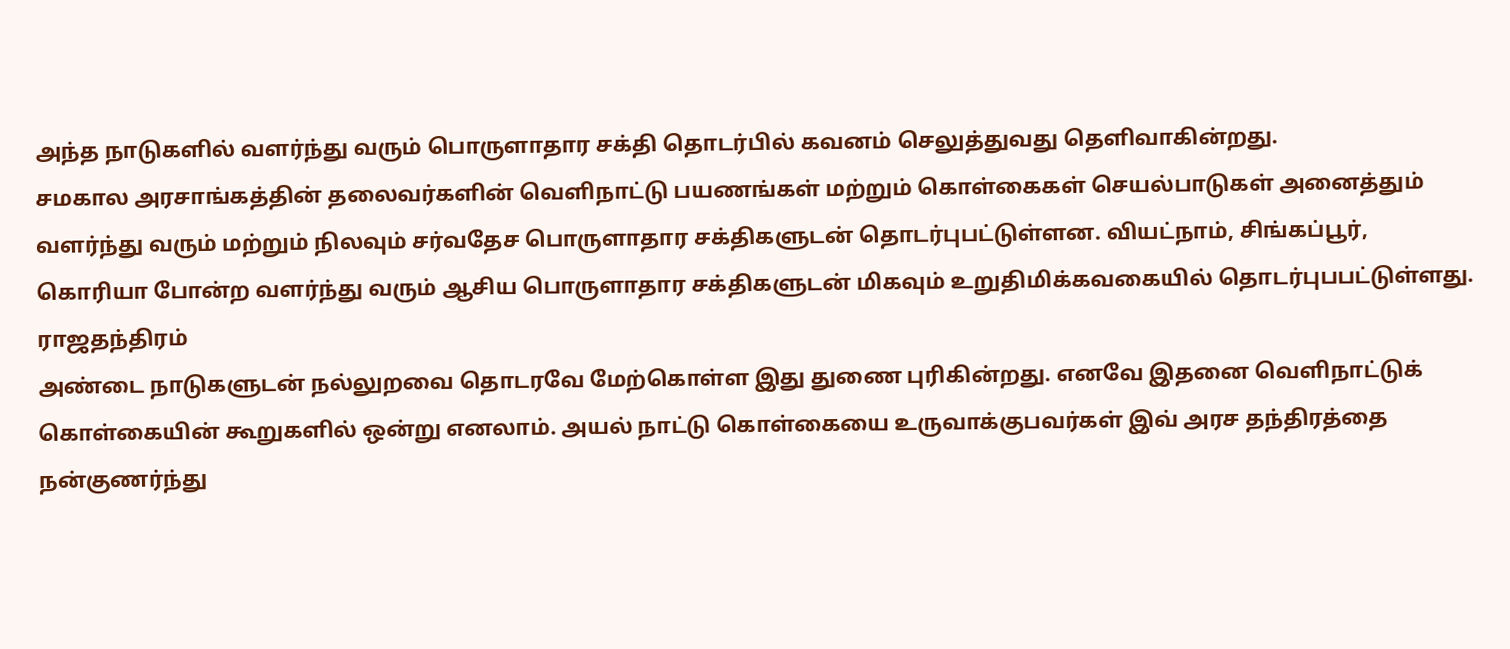அந்த நாடுகளில் வளர்ந்து வரும் பொருளாதார சக்தி தொடர்பில் கவனம் செலுத்துவது தெளிவாகின்றது.
சமகால அரசாங்கத்தின் தலைவர்களின் வெளிநாட்டு பயணங்கள் மற்றும் கொள்கைகள் செயல்பாடுகள் அனைத்தும் வளர்ந்து வரும் மற்றும் நிலவும் சர்வதேச பொருளாதார சக்திகளுடன் தொடர்புபட்டுள்ளன. வியட்நாம், சிங்கப்பூர், கொரியா போன்ற வளர்ந்து வரும் ஆசிய பொருளாதார சக்திகளுடன் மிகவும் உறுதிமிக்கவகையில் தொடர்புபபட்டுள்ளது.
ராஜதந்திரம்
அண்டை நாடுகளுடன் நல்லுறவை தொடரவே மேற்கொள்ள இது துணை புரிகின்றது. எனவே இதனை வெளிநாட்டுக் கொள்கையின் கூறுகளில் ஒன்று எனலாம். அயல் நாட்டு கொள்கையை உருவாக்குபவர்கள் இவ் அரச தந்திரத்தை நன்குணர்ந்து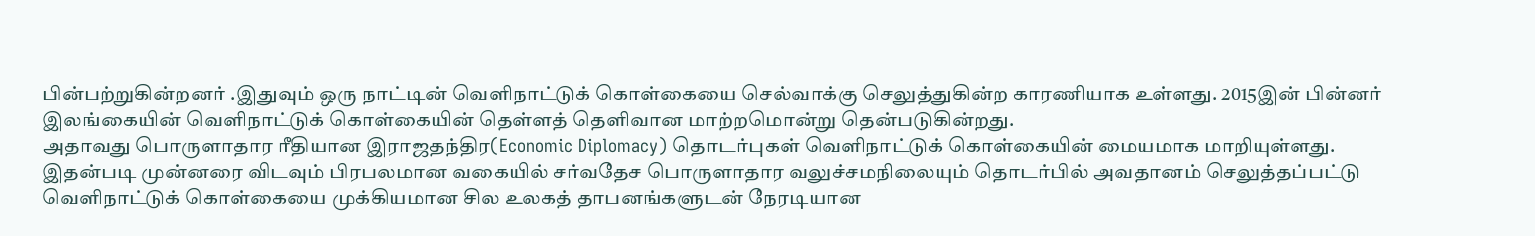பின்பற்றுகின்றனர் .இதுவும் ஒரு நாட்டின் வெளிநாட்டுக் கொள்கையை செல்வாக்கு செலுத்துகின்ற காரணியாக உள்ளது. 2015இன் பின்னர் இலங்கையின் வெளிநாட்டுக் கொள்கையின் தெள்ளத் தெளிவான மாற்றமொன்று தென்படுகின்றது.
அதாவது பொருளாதார ரீதியான இராஜதந்திர(Economic Diplomacy) தொடர்புகள் வெளிநாட்டுக் கொள்கையின் மையமாக மாறியுள்ளது. இதன்படி முன்னரை விடவும் பிரபலமான வகையில் சர்வதேச பொருளாதார வலுச்சமநிலையும் தொடர்பில் அவதானம் செலுத்தப்பட்டு வெளிநாட்டுக் கொள்கையை முக்கியமான சில உலகத் தாபனங்களுடன் நேரடியான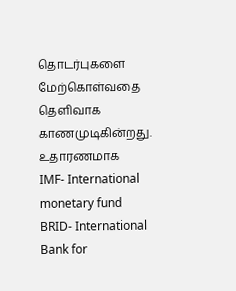தொடர்புகளை மேற்கொள்வதை தெளிவாக காணமுடிகின்றது.
உதாரணமாக
IMF- International monetary fund
BRID- International Bank for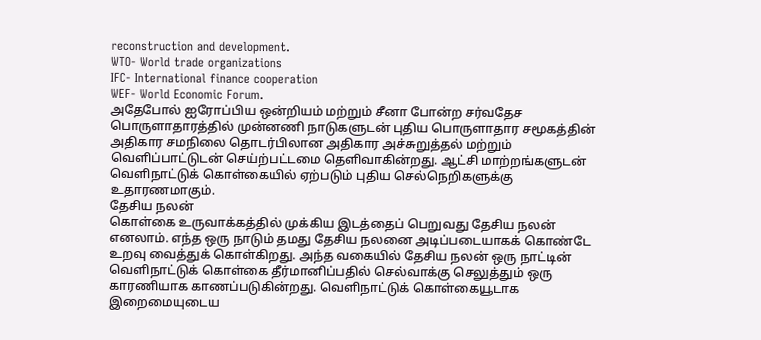reconstruction and development.
WTO- World trade organizations
IFC- International finance cooperation
WEF- World Economic Forum.
அதேபோல் ஐரோப்பிய ஒன்றியம் மற்றும் சீனா போன்ற சர்வதேச பொருளாதாரத்தில் முன்னணி நாடுகளுடன் புதிய பொருளாதார சமூகத்தின் அதிகார சமநிலை தொடர்பிலான அதிகார அச்சுறுத்தல் மற்றும் வெளிப்பாட்டுடன் செய்ற்பட்டமை தெளிவாகின்றது. ஆட்சி மாற்றங்களுடன் வெளிநாட்டுக் கொள்கையில் ஏற்படும் புதிய செல்நெறிகளுக்கு உதாரணமாகும்.
தேசிய நலன்
கொள்கை உருவாக்கத்தில் முக்கிய இடத்தைப் பெறுவது தேசிய நலன் எனலாம். எந்த ஒரு நாடும் தமது தேசிய நலனை அடிப்படையாகக் கொண்டே உறவு வைத்துக் கொள்கிறது. அந்த வகையில் தேசிய நலன் ஒரு நாட்டின் வெளிநாட்டுக் கொள்கை தீர்மானிப்பதில் செல்வாக்கு செலுத்தும் ஒரு காரணியாக காணப்படுகின்றது. வெளிநாட்டுக் கொள்கையூடாக இறைமையுடைய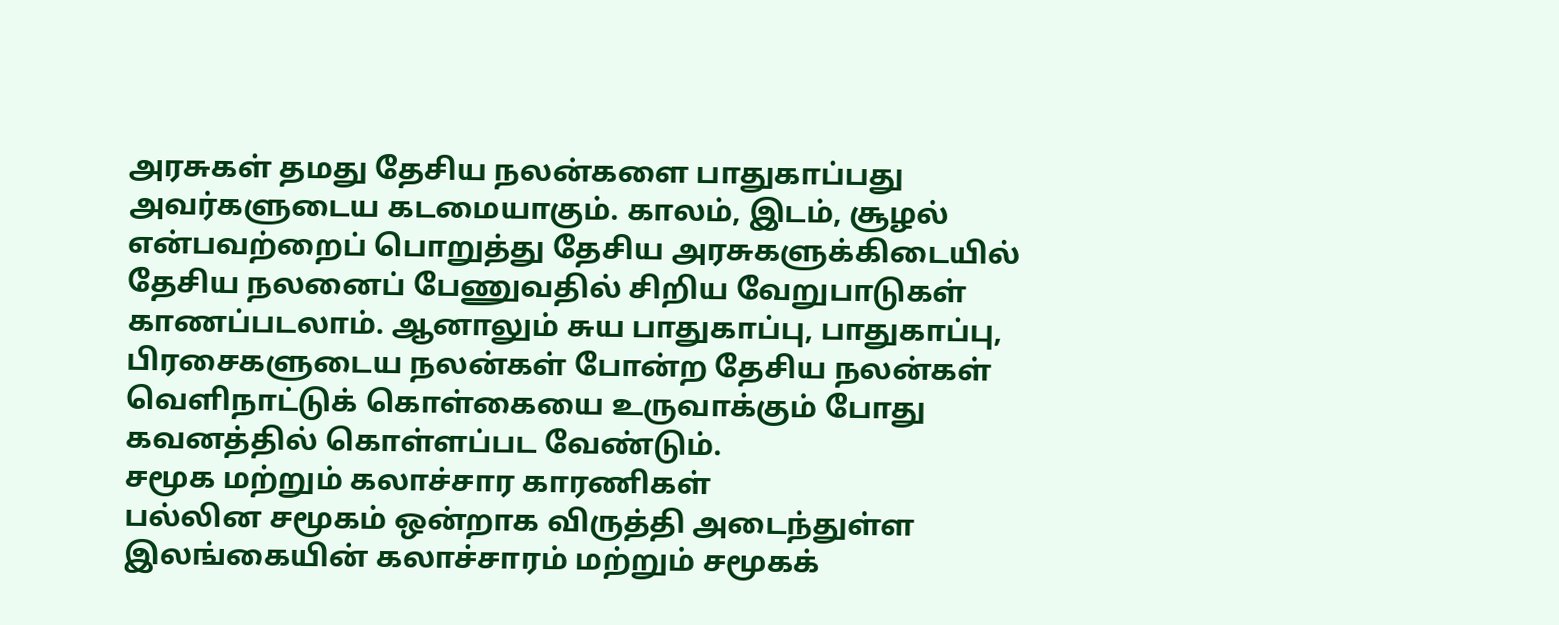அரசுகள் தமது தேசிய நலன்களை பாதுகாப்பது அவர்களுடைய கடமையாகும். காலம், இடம், சூழல் என்பவற்றைப் பொறுத்து தேசிய அரசுகளுக்கிடையில் தேசிய நலனைப் பேணுவதில் சிறிய வேறுபாடுகள் காணப்படலாம். ஆனாலும் சுய பாதுகாப்பு, பாதுகாப்பு, பிரசைகளுடைய நலன்கள் போன்ற தேசிய நலன்கள் வெளிநாட்டுக் கொள்கையை உருவாக்கும் போது கவனத்தில் கொள்ளப்பட வேண்டும்.
சமூக மற்றும் கலாச்சார காரணிகள்
பல்லின சமூகம் ஒன்றாக விருத்தி அடைந்துள்ள இலங்கையின் கலாச்சாரம் மற்றும் சமூகக்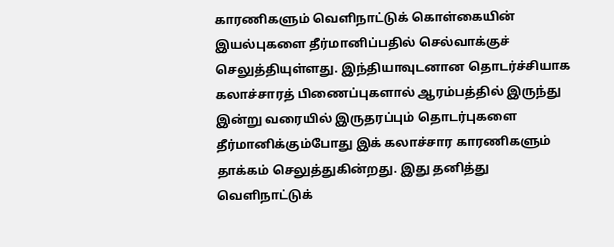காரணிகளும் வெளிநாட்டுக் கொள்கையின் இயல்புகளை தீர்மானிப்பதில் செல்வாக்குச் செலுத்தியுள்ளது. இந்தியாவுடனான தொடர்ச்சியாக கலாச்சாரத் பிணைப்புகளால் ஆரம்பத்தில் இருந்து இன்று வரையில் இருதரப்பும் தொடர்புகளை தீர்மானிக்கும்போது இக் கலாச்சார காரணிகளும் தாக்கம் செலுத்துகின்றது. இது தனித்து வெளிநாட்டுக்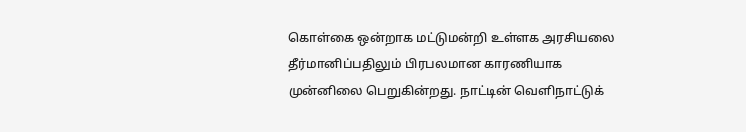கொள்கை ஒன்றாக மட்டுமன்றி உள்ளக அரசியலை தீர்மானிப்பதிலும் பிரபலமான காரணியாக முன்னிலை பெறுகின்றது. நாட்டின் வெளிநாட்டுக்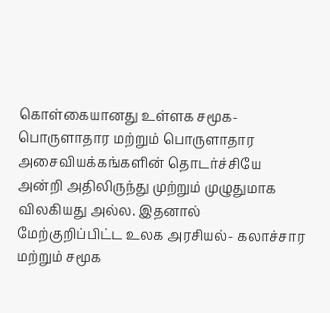கொள்கையானது உள்ளக சமூக- பொருளாதார மற்றும் பொருளாதார அசைவியக்கங்களின் தொடர்ச்சியே அன்றி அதிலிருந்து முற்றும் முழுதுமாக விலகியது அல்ல. இதனால் மேற்குறிப்பிட்ட உலக அரசியல்- கலாச்சார மற்றும் சமூக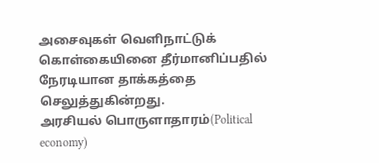அசைவுகள் வெளிநாட்டுக் கொள்கையினை தீர்மானிப்பதில் நேரடியான தாக்கத்தை செலுத்துகின்றது.
அரசியல் பொருளாதாரம்(Political economy)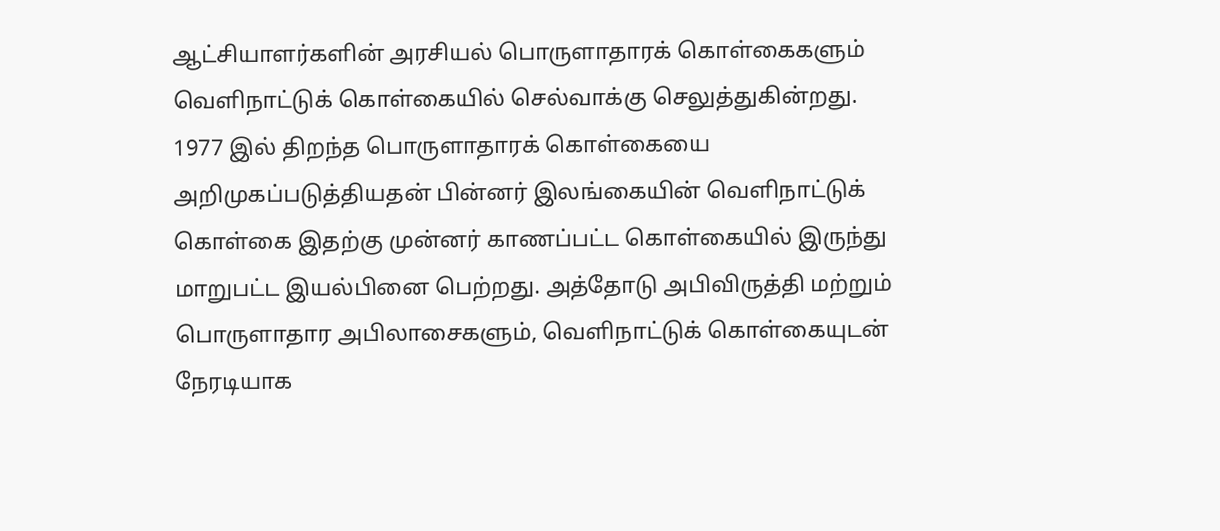ஆட்சியாளர்களின் அரசியல் பொருளாதாரக் கொள்கைகளும் வெளிநாட்டுக் கொள்கையில் செல்வாக்கு செலுத்துகின்றது. 1977 இல் திறந்த பொருளாதாரக் கொள்கையை அறிமுகப்படுத்தியதன் பின்னர் இலங்கையின் வெளிநாட்டுக் கொள்கை இதற்கு முன்னர் காணப்பட்ட கொள்கையில் இருந்து மாறுபட்ட இயல்பினை பெற்றது. அத்தோடு அபிவிருத்தி மற்றும் பொருளாதார அபிலாசைகளும், வெளிநாட்டுக் கொள்கையுடன் நேரடியாக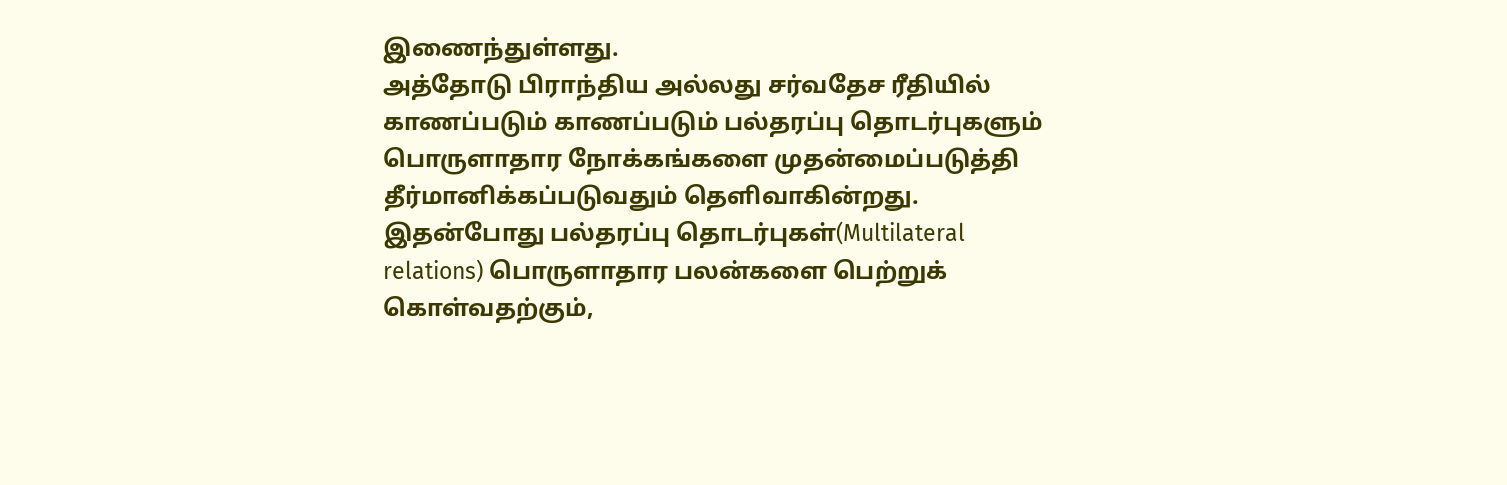இணைந்துள்ளது.
அத்தோடு பிராந்திய அல்லது சர்வதேச ரீதியில் காணப்படும் காணப்படும் பல்தரப்பு தொடர்புகளும் பொருளாதார நோக்கங்களை முதன்மைப்படுத்தி தீர்மானிக்கப்படுவதும் தெளிவாகின்றது. இதன்போது பல்தரப்பு தொடர்புகள்(Multilateral relations) பொருளாதார பலன்களை பெற்றுக் கொள்வதற்கும்,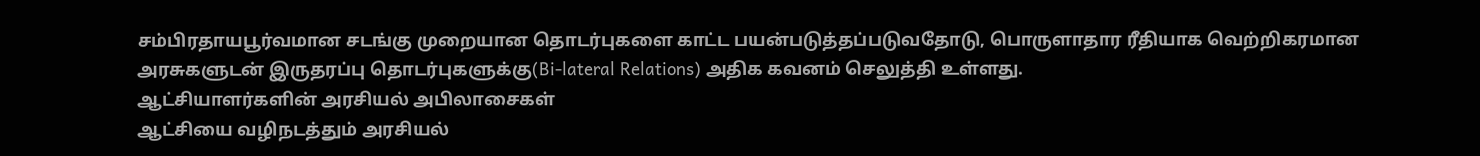சம்பிரதாயபூர்வமான சடங்கு முறையான தொடர்புகளை காட்ட பயன்படுத்தப்படுவதோடு, பொருளாதார ரீதியாக வெற்றிகரமான அரசுகளுடன் இருதரப்பு தொடர்புகளுக்கு(Bi-lateral Relations) அதிக கவனம் செலுத்தி உள்ளது.
ஆட்சியாளர்களின் அரசியல் அபிலாசைகள்
ஆட்சியை வழிநடத்தும் அரசியல்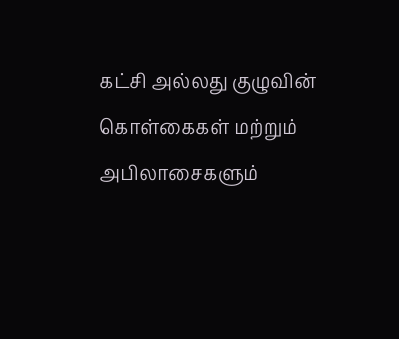கட்சி அல்லது குழுவின் கொள்கைகள் மற்றும் அபிலாசைகளும்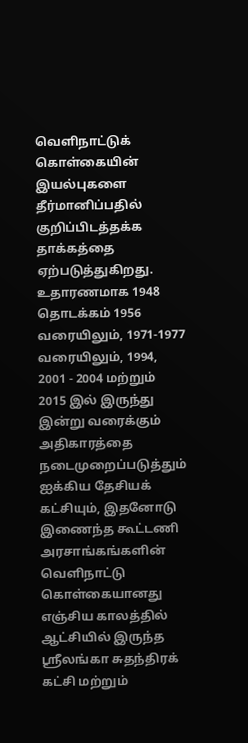வெளிநாட்டுக் கொள்கையின் இயல்புகளை தீர்மானிப்பதில் குறிப்பிடத்தக்க தாக்கத்தை ஏற்படுத்துகிறது. உதாரணமாக 1948 தொடக்கம் 1956 வரையிலும், 1971-1977 வரையிலும், 1994, 2001 - 2004 மற்றும் 2015 இல் இருந்து இன்று வரைக்கும் அதிகாரத்தை நடைமுறைப்படுத்தும் ஐக்கிய தேசியக் கட்சியும், இதனோடு இணைந்த கூட்டணி அரசாங்கங்களின் வெளிநாட்டு கொள்கையானது எஞ்சிய காலத்தில் ஆட்சியில் இருந்த ஸ்ரீலங்கா சுதந்திரக் கட்சி மற்றும்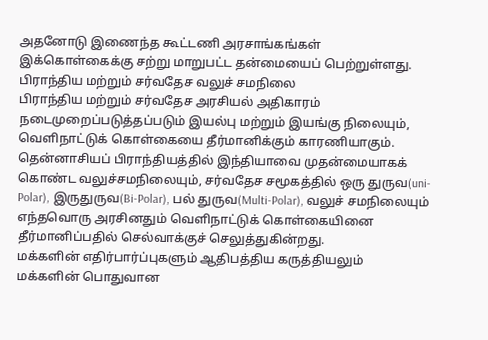அதனோடு இணைந்த கூட்டணி அரசாங்கங்கள் இக்கொள்கைக்கு சற்று மாறுபட்ட தன்மையைப் பெற்றுள்ளது.
பிராந்திய மற்றும் சர்வதேச வலுச் சமநிலை
பிராந்திய மற்றும் சர்வதேச அரசியல் அதிகாரம் நடைமுறைப்படுத்தப்படும் இயல்பு மற்றும் இயங்கு நிலையும், வெளிநாட்டுக் கொள்கையை தீர்மானிக்கும் காரணியாகும். தென்னாசியப் பிராந்தியத்தில் இந்தியாவை முதன்மையாகக் கொண்ட வலுச்சமநிலையும், சர்வதேச சமூகத்தில் ஒரு துருவ(uni-Polar), இருதுருவ(Bi-Polar), பல் துருவ(Multi-Polar), வலுச் சமநிலையும் எந்தவொரு அரசினதும் வெளிநாட்டுக் கொள்கையினை தீர்மானிப்பதில் செல்வாக்குச் செலுத்துகின்றது.
மக்களின் எதிர்பார்ப்புகளும் ஆதிபத்திய கருத்தியலும்
மக்களின் பொதுவான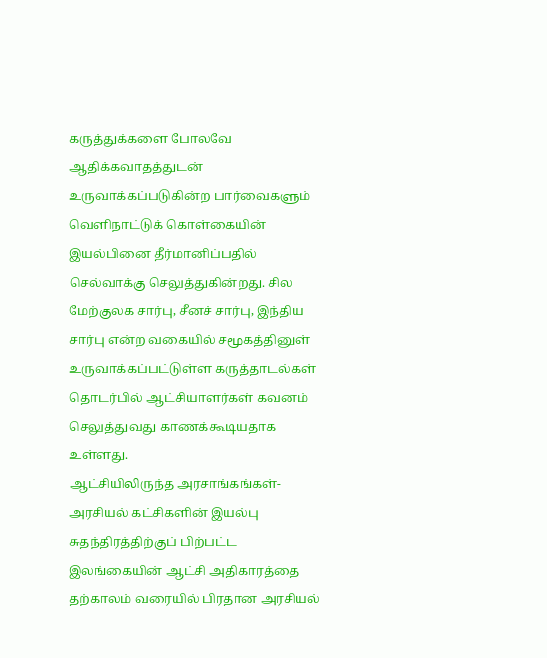கருத்துக்களை போலவே ஆதிக்கவாதத்துடன் உருவாக்கப்படுகின்ற பார்வைகளும் வெளிநாட்டுக் கொள்கையின் இயல்பினை தீர்மானிப்பதில் செல்வாக்கு செலுத்துகின்றது. சில மேற்குலக சார்பு, சீனச் சார்பு, இந்திய சார்பு என்ற வகையில் சமூகத்தினுள் உருவாக்கப்பட்டுள்ள கருத்தாடல்கள் தொடர்பில் ஆட்சியாளர்கள் கவனம் செலுத்துவது காணக்கூடியதாக உள்ளது.
ஆட்சியிலிருந்த அரசாங்கங்கள்-அரசியல் கட்சிகளின் இயல்பு
சுதந்திரத்திற்குப் பிற்பட்ட இலங்கையின் ஆட்சி அதிகாரத்தை தற்காலம் வரையில் பிரதான அரசியல்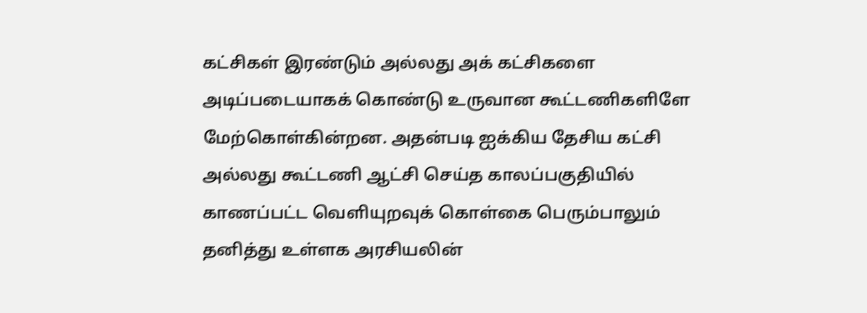கட்சிகள் இரண்டும் அல்லது அக் கட்சிகளை அடிப்படையாகக் கொண்டு உருவான கூட்டணிகளிளே மேற்கொள்கின்றன. அதன்படி ஐக்கிய தேசிய கட்சி அல்லது கூட்டணி ஆட்சி செய்த காலப்பகுதியில் காணப்பட்ட வெளியுறவுக் கொள்கை பெரும்பாலும் தனித்து உள்ளக அரசியலின்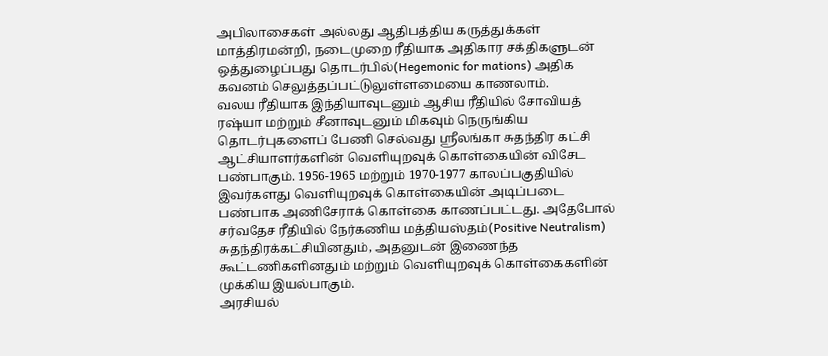அபிலாசைகள் அல்லது ஆதிபத்திய கருத்துக்கள் மாத்திரமன்றி, நடைமுறை ரீதியாக அதிகார சக்திகளுடன் ஒத்துழைப்பது தொடர்பில்(Hegemonic for mations) அதிக கவனம் செலுத்தப்பட்டுலுள்ளமையை காணலாம்.
வலய ரீதியாக இந்தியாவுடனும் ஆசிய ரீதியில் சோவியத் ரஷ்யா மற்றும் சீனாவுடனும் மிகவும் நெருங்கிய தொடர்புகளைப் பேணி செல்வது ஸ்ரீலங்கா சுதந்திர கட்சி ஆட்சியாளர்களின் வெளியுறவுக் கொள்கையின் விசேட பண்பாகும். 1956-1965 மற்றும் 1970-1977 காலப்பகுதியில் இவர்களது வெளியுறவுக் கொள்கையின் அடிப்படை பண்பாக அணிசேராக் கொள்கை காணப்பட்டது. அதேபோல் சர்வதேச ரீதியில் நேர்கணிய மத்தியஸ்தம்(Positive Neutralism) சுதந்திரக்கட்சியினதும், அதனுடன் இணைந்த கூட்டணிகளினதும் மற்றும் வெளியுறவுக் கொள்கைகளின் முக்கிய இயல்பாகும்.
அரசியல்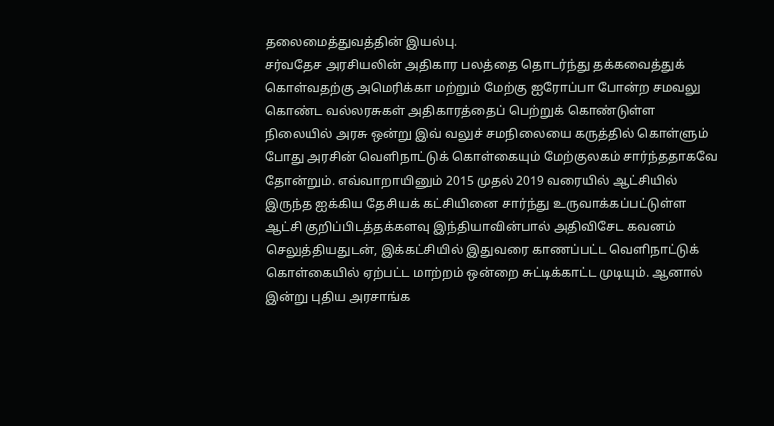தலைமைத்துவத்தின் இயல்பு.
சர்வதேச அரசியலின் அதிகார பலத்தை தொடர்ந்து தக்கவைத்துக் கொள்வதற்கு அமெரிக்கா மற்றும் மேற்கு ஐரோப்பா போன்ற சமவலு கொண்ட வல்லரசுகள் அதிகாரத்தைப் பெற்றுக் கொண்டுள்ள நிலையில் அரசு ஒன்று இவ் வலுச் சமநிலையை கருத்தில் கொள்ளும் போது அரசின் வெளிநாட்டுக் கொள்கையும் மேற்குலகம் சார்ந்ததாகவே தோன்றும். எவ்வாறாயினும் 2015 முதல் 2019 வரையில் ஆட்சியில் இருந்த ஐக்கிய தேசியக் கட்சியினை சார்ந்து உருவாக்கப்பட்டுள்ள ஆட்சி குறிப்பிடத்தக்களவு இந்தியாவின்பால் அதிவிசேட கவனம் செலுத்தியதுடன், இக்கட்சியில் இதுவரை காணப்பட்ட வெளிநாட்டுக் கொள்கையில் ஏற்பட்ட மாற்றம் ஒன்றை சுட்டிக்காட்ட முடியும். ஆனால் இன்று புதிய அரசாங்க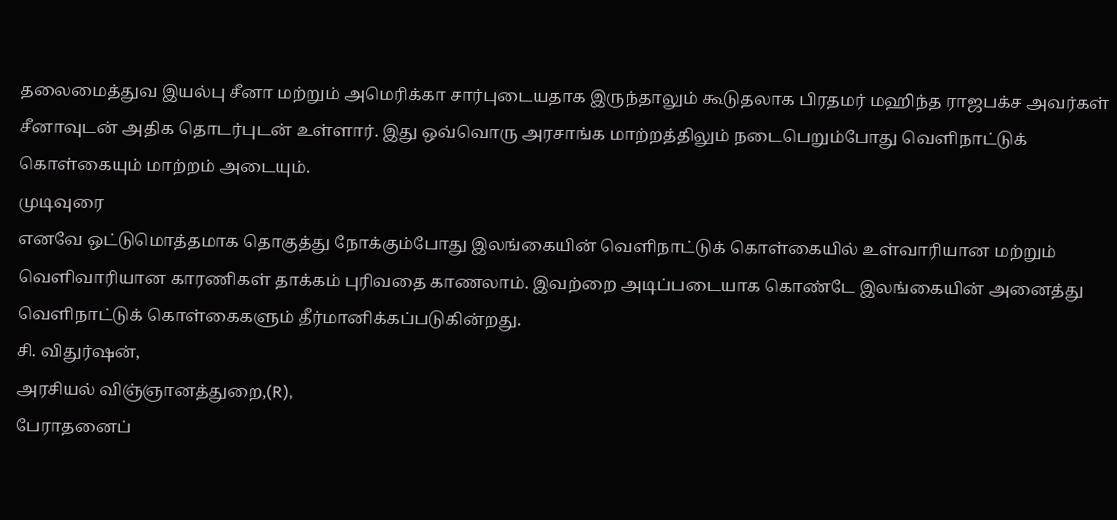தலைமைத்துவ இயல்பு சீனா மற்றும் அமெரிக்கா சார்புடையதாக இருந்தாலும் கூடுதலாக பிரதமர் மஹிந்த ராஜபக்ச அவர்கள் சீனாவுடன் அதிக தொடர்புடன் உள்ளார். இது ஒவ்வொரு அரசாங்க மாற்றத்திலும் நடைபெறும்போது வெளிநாட்டுக் கொள்கையும் மாற்றம் அடையும்.
முடிவுரை
எனவே ஒட்டுமொத்தமாக தொகுத்து நோக்கும்போது இலங்கையின் வெளிநாட்டுக் கொள்கையில் உள்வாரியான மற்றும் வெளிவாரியான காரணிகள் தாக்கம் புரிவதை காணலாம். இவற்றை அடிப்படையாக கொண்டே இலங்கையின் அனைத்து வெளிநாட்டுக் கொள்கைகளும் தீர்மானிக்கப்படுகின்றது.
சி. விதுர்ஷன்,
அரசியல் விஞ்ஞானத்துறை,(R),
பேராதனைப்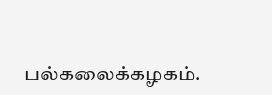பல்கலைக்கழகம்.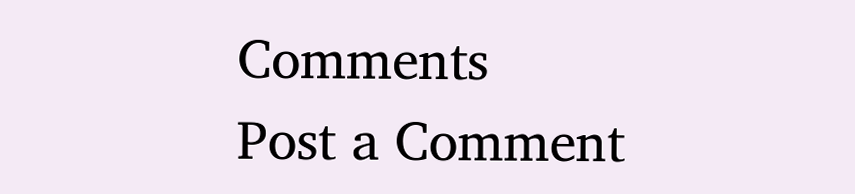Comments
Post a Comment